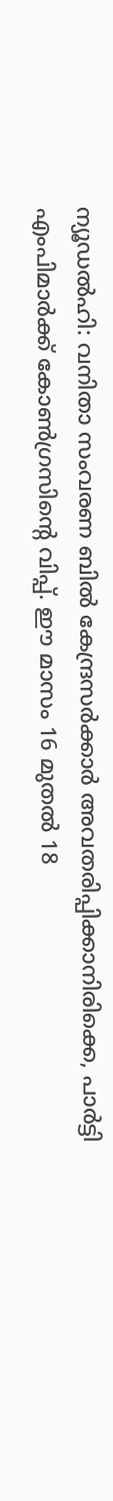ന്യൂഡല്‍ഹി: വനിതാ സംവരണ ബില്‍ കേന്ദ്രസര്‍ക്കാര്‍ അവതരിപ്പിക്കാനിരിക്കെ, പാര്‍ട്ടി എംപിമാര്‍ക്ക് കോണ്‍ഗ്രസിന്റെ വിപ്പ്. ഈ മാസം 16 മുതല്‍ 18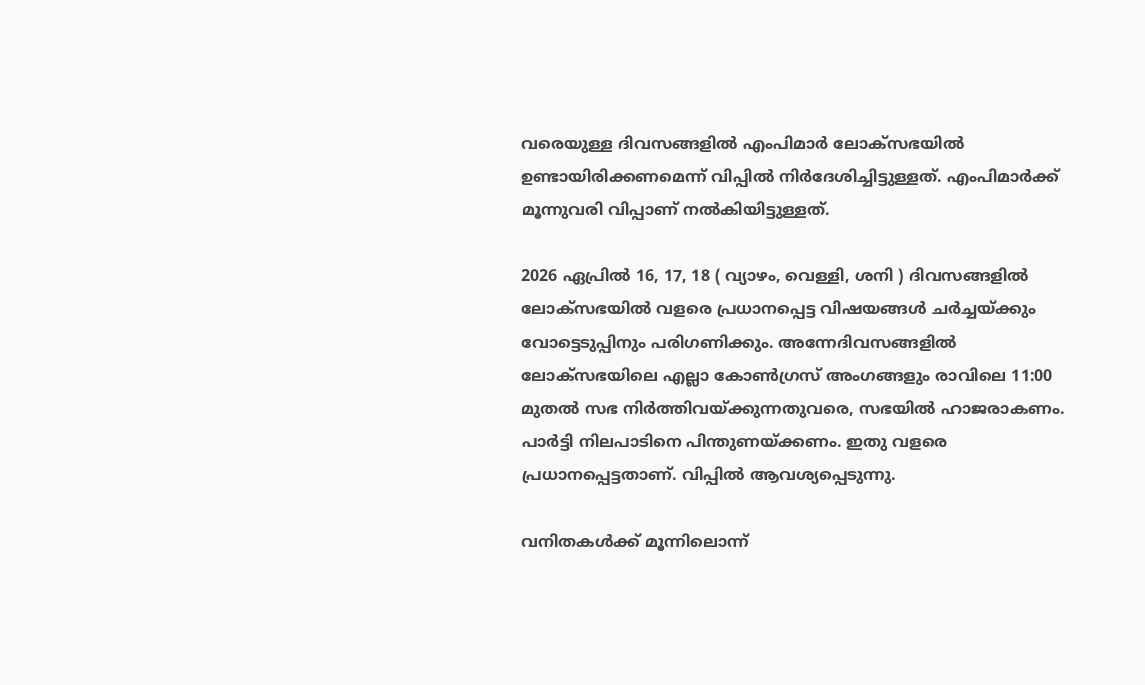വരെയുള്ള ദിവസങ്ങളില്‍ എംപിമാര്‍ ലോക്‌സഭയില്‍ ഉണ്ടായിരിക്കണമെന്ന് വിപ്പില്‍ നിര്‍ദേശിച്ചിട്ടുള്ളത്. എംപിമാര്‍ക്ക് മൂന്നുവരി വിപ്പാണ് നല്‍കിയിട്ടുള്ളത്.

2026 ഏപ്രില്‍ 16, 17, 18 ( വ്യാഴം, വെള്ളി, ശനി ) ദിവസങ്ങളില്‍ ലോക്സഭയില്‍ വളരെ പ്രധാനപ്പെട്ട വിഷയങ്ങള്‍ ചര്‍ച്ചയ്ക്കും വോട്ടെടുപ്പിനും പരിഗണിക്കും. അന്നേദിവസങ്ങളില്‍ ലോക്സഭയിലെ എല്ലാ കോണ്‍ഗ്രസ് അംഗങ്ങളും രാവിലെ 11:00 മുതല്‍ സഭ നിര്‍ത്തിവയ്ക്കുന്നതുവരെ, സഭയില്‍ ഹാജരാകണം. പാര്‍ട്ടി നിലപാടിനെ പിന്തുണയ്ക്കണം. ഇതു വളരെ പ്രധാനപ്പെട്ടതാണ്. വിപ്പില്‍ ആവശ്യപ്പെടുന്നു.

വനിതകള്‍ക്ക് മൂന്നിലൊന്ന്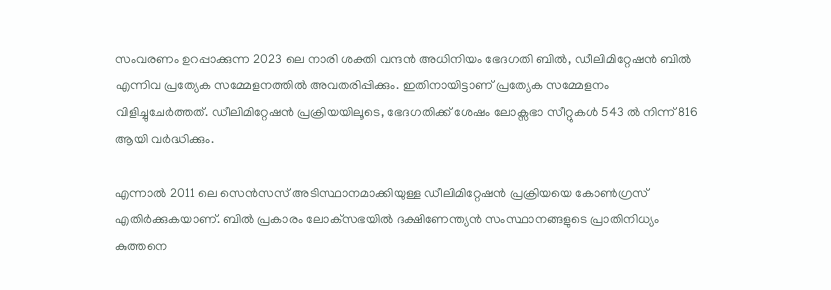സംവരണം ഉറപ്പാക്കുന്ന 2023 ലെ നാരി ശക്തി വന്ദന്‍ അധിനിയം ഭേദഗതി ബില്‍, ഡീലിമിറ്റേഷന്‍ ബില്‍ എന്നിവ പ്രത്യേക സമ്മേളനത്തില്‍ അവതരിപ്പിക്കും. ഇതിനായിട്ടാണ് പ്രത്യേക സമ്മേളനം വിളിച്ചുചേര്‍ത്തത്. ഡീലിമിറ്റേഷന്‍ പ്രക്രിയയിലൂടെ, ഭേദഗതിക്ക് ശേഷം ലോക്സഭാ സീറ്റുകള്‍ 543 ല്‍ നിന്ന് 816 ആയി വര്‍ദ്ധിക്കും.

എന്നാല്‍ 2011 ലെ സെന്‍സസ് അടിസ്ഥാനമാക്കിയുള്ള ഡീലിമിറ്റേഷന്‍ പ്രക്രിയയെ കോണ്‍ഗ്രസ് എതിര്‍ക്കുകയാണ്. ബില്‍ പ്രകാരം ലോക്‌സഭയില്‍ ദക്ഷിണേന്ത്യന്‍ സംസ്ഥാനങ്ങളുടെ പ്രാതിനിധ്യം കുത്തനെ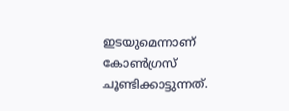ഇടയുമെന്നാണ് കോണ്‍ഗ്രസ് ചൂണ്ടിക്കാട്ടുന്നത്.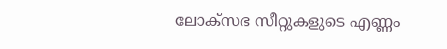ലോക്സഭ സീറ്റുകളുടെ എണ്ണം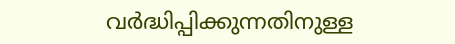വര്‍ദ്ധിപ്പിക്കുന്നതിനുള്ള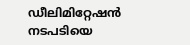ഡീലിമിറ്റേഷന്‍ നടപടിയെ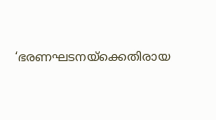‘ഭരണഘടനയ്ക്കെതിരായ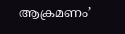ആക്രമണം’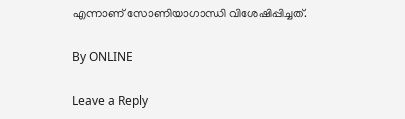എന്നാണ് സോണിയാഗാന്ധി വിശേഷിപ്പിച്ചത്.

By ONLINE

Leave a Reply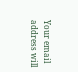Your email address will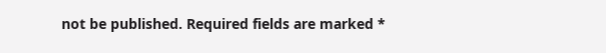not be published. Required fields are marked *